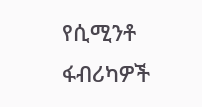የሲሚንቶ ፋብሪካዎች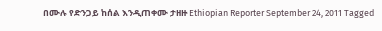በሙሉ የድንጋይ ከሰል እንዲጠቀሙ ታዘዙ Ethiopian Reporter September 24, 2011 Tagged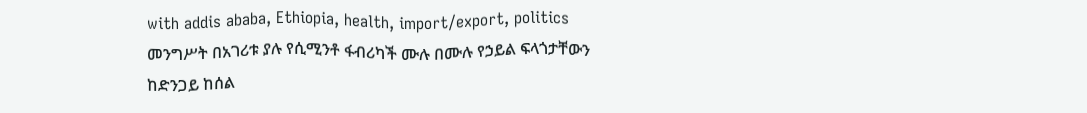with addis ababa, Ethiopia, health, import/export, politics መንግሥት በአገሪቱ ያሉ የሲሚንቶ ፋብሪካች ሙሉ በሙሉ የኃይል ፍላጎታቸውን ከድንጋይ ከሰል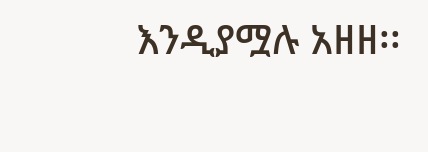እንዲያሟሉ አዘዘ፡፡